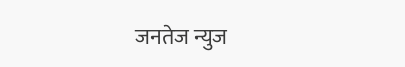जनतेज न्युज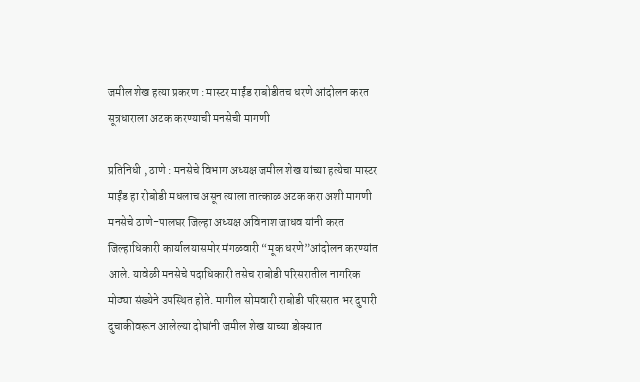जमील शेख हत्या प्रकरण : मास्टर माईंड राबोडीतच धरणे आंदोलन करत सूत्रधाराला अटक करण्याची मनसेची मागणी

प्रतिनिधी , ठाणे : मनसेचे विभाग अध्यक्ष जमील शेख यांच्या हत्येचा मास्टर माईंड हा रोबोडी मधलाच असून त्याला तात्काळ अटक करा अशी मागणी मनसेचे ठाणे-पालघर जिल्हा अध्यक्ष अविनाश जाधव यांनी करत जिल्हाधिकारी कार्यालयासमोर मंगळवारी “मूक धरणे”आंदोलन करण्यांत आले. यावेळी मनसेचे पदाधिकारी तसेच राबोडी परिसरातील नागरिक मोठ्या संख्येने उपस्थित होते. मागील सोमवारी राबोडी परिसरात भर दुपारी दुचाकीवरून आलेल्या दोघांनी जमील शेख याच्या डोक्यात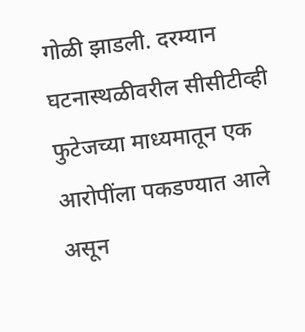गोळी झाडली. दरम्यान घटनास्थळीवरील सीसीटीव्ही फुटेजच्या माध्यमातून एक आरोपींला पकडण्यात आले असून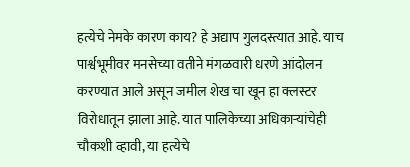हत्येचे नेमके कारण काय? हे अद्याप गुलदस्त्यात आहे. याच पार्श्वभूमीवर मनसेच्या वतीने मंगळवारी धरणे आंदोलन करण्यात आले असून जमील शेख चा खून हा क्लस्टर विरोधातून झाला आहे. यात पालिकेच्या अधिकाऱ्यांचेही चौकशी व्हावी, या हत्येचे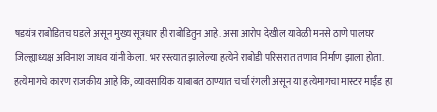षडयंत्र राबोडितच घडले असून मुख्य सूत्रधार ही राबोडितुन आहे. असा आरोप देखील यावेळी मनसे ठाणे पालघर जिल्ह्याध्यक्ष अविनाश जाधव यांनी केला. भर रस्त्यात झालेल्या हत्येने राबोडी परिसरात तणाव निर्माण झाला होता. हत्येमागचे कारण राजकीय आहे कि, व्यावसायिक याबाबत ठाण्यात चर्चा रंगली असून या हत्येमागचा मास्टर माईंड हा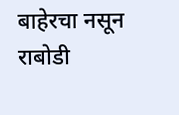बाहेरचा नसून राबोडी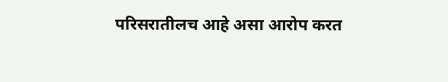परिसरातीलच आहे असा आरोप करत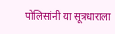पोलिसांनी या सूत्रधाराला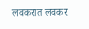लवकरात लवकर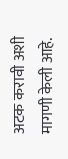अटक करावी अशी मागणी केली आहे.